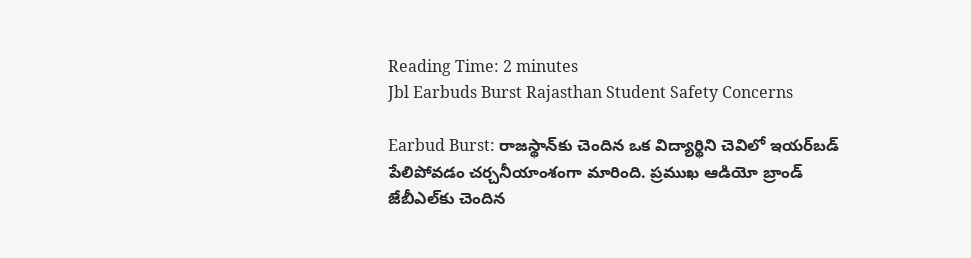Reading Time: 2 minutes
Jbl Earbuds Burst Rajasthan Student Safety Concerns

Earbud Burst: రాజస్థాన్‌కు చెందిన ఒక విద్యార్థిని చెవిలో ఇయర్‌బడ్ పేలిపోవడం చర్చనీయాంశంగా మారింది. ప్రముఖ ఆడియో బ్రాండ్ జేబీఎల్‌కు చెందిన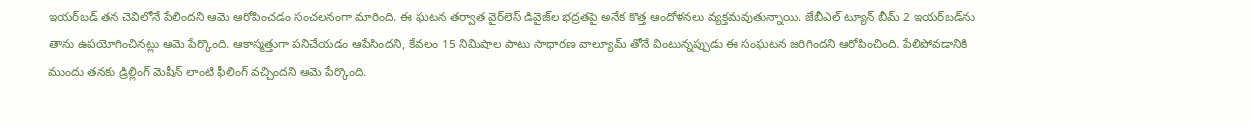ఇయర్‌బడ్ తన చెవిలోనే పేలిందని ఆమె ఆరోపించడం సంచలనంగా మారింది. ఈ ఘటన తర్వాత వైర్‌లెస్ డివైజ్‌ల భద్రతపై అనేక కొత్త ఆందోళనలు వ్యక్తమవుతున్నాయి. జేబీఎల్ ట్యూన్ బీమ్ 2 ఇయర్‌బడ్‌ను తాను ఉపయోగించినట్లు ఆమె పేర్కొంది. ఆకాస్మత్తుగా పనిచేయడం ఆపేసిందని, కేవలం 15 నిమిషాల పాటు సాధారణ వాల్యూమ్ తోనే వింటున్నప్పుడు ఈ సంఘటన జరిగిందని ఆరోపించింది. పేలిపోవడానికి ముందు తనకు డ్రిల్లింగ్ మెషీన్ లాంటి ఫీలింగ్ వచ్చిందని ఆమె పేర్కొంది.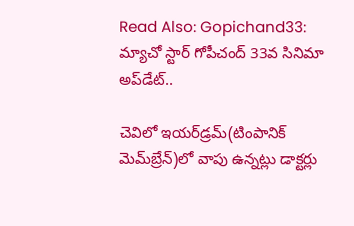Read Also: Gopichand33: మ్యాచో స్టార్ గోపీచంద్ 33వ సినిమా అప్‌డేట్..

చెవిలో ఇయర్‌డ్రమ్(టింపానిక్ మెమ్‌బ్రేన్)లో వాపు ఉన్నట్లు డాక్టర్లు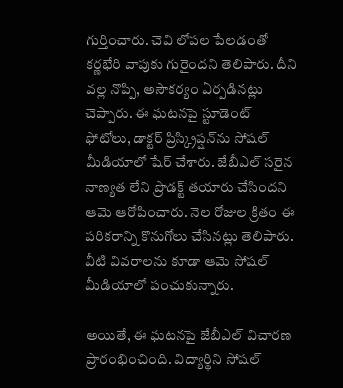గుర్తించారు. చెవి లోపల పేలడంతో కర్ణభేరి వాపుకు గురైందని తెలిపారు. దీని వల్ల నొప్పి, అసౌకర్యం ఏర్పడినట్లు చెప్పారు. ఈ ఘటనపై స్టూడెంట్ ఫోటోలు, డాక్టర్ ప్రిస్క్రిప్షన్‌ను సోషల్ మీడియాలో షేర్ చేశారు. జేబీఎల్ సరైన నాణ్యత లేని ప్రొడక్ట్ తయారు చేసిందని ఆమె ఆరోపించారు. నెల రోజుల క్రితం ఈ పరికరాన్ని కొనుగోలు చేసినట్లు తెలిపారు. వీటి వివరాలను కూడా ఆమె సోషల్ మీడియాలో పంచుకున్నారు.

అయితే, ఈ ఘటనపై జేబీఎల్ విచారణ ప్రారంభించింది. విద్యార్థిని సోషల్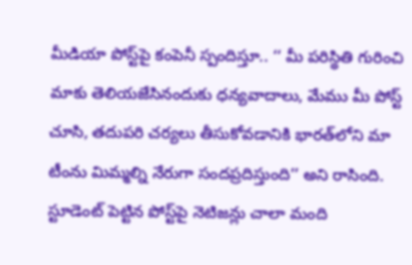మీడియా పోస్ట్‌పై కంపెనీ స్పందిస్తూ.. ‘‘ మీ పరిస్థితి గురించి మాకు తెలియజేసినందుకు ధన్యవాదాలు, మేము మీ పోస్ట్ చూసి, తదుపరి చర్యలు తీసుకోవడానికి భారత్‌లోని మా టీంను మిమ్మల్ని నేరుగా సందప్రదిస్తుంది’’ అని రాసింది. స్టూడెంట్ పెట్టిన పోస్ట్‌పై నెటిజన్లు చాలా మంది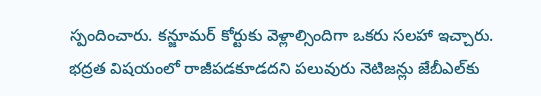స్పందించారు. కన్జూమర్ కోర్టుకు వెళ్లాల్సిందిగా ఒకరు సలహా ఇచ్చారు. భద్రత విషయంలో రాజీపడకూడదని పలువురు నెటిజన్లు జేబీఎల్‌కు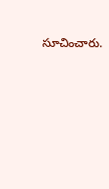సూచించారు.